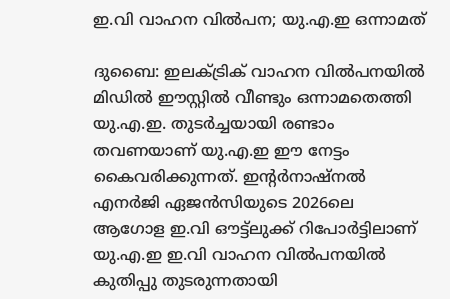ഇ.വി വാഹന വിൽപന; യു.എ.ഇ ഒന്നാമത്

ദുബൈ: ഇലക്ട്രിക് വാഹന വിൽപനയിൽ മിഡിൽ ഈസ്റ്റിൽ വീണ്ടും ഒന്നാമതെത്തി യു.എ.ഇ. തുടർച്ചയായി രണ്ടാം തവണയാണ് യു.എ.ഇ ഈ നേട്ടം കൈവരിക്കുന്നത്. ഇന്‍റർനാഷ്നൽ എനർജി ഏജൻസിയുടെ 2026ലെ ആഗോള ഇ.വി ഔട്ട്ലുക്ക് റിപോർട്ടിലാണ് യു.എ.ഇ ഇ.വി വാഹന വിൽപനയിൽ കുതിപ്പു തുടരുന്നതായി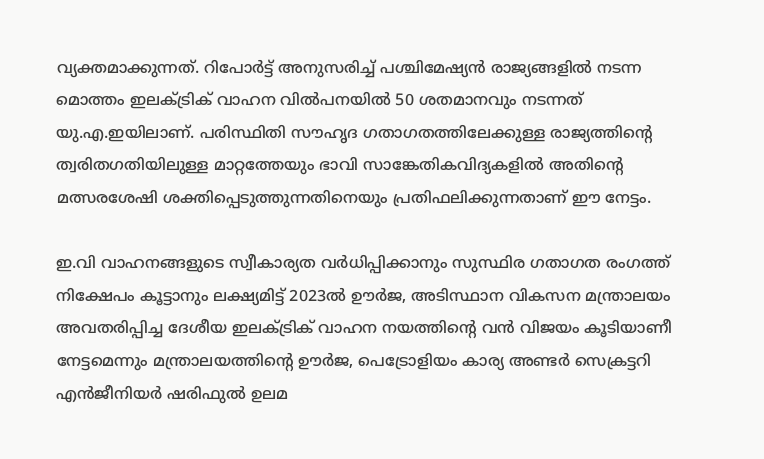വ്യക്തമാക്കുന്നത്. റിപോർട്ട് അനുസരിച്ച് പശ്ചിമേഷ്യൻ രാജ്യങ്ങളിൽ നടന്ന മൊത്തം ഇലക്ട്രിക് വാഹന വിൽപനയിൽ 50 ശതമാനവും നടന്നത് യു.എ.ഇയിലാണ്. പരിസ്ഥിതി സൗഹൃദ ഗതാഗതത്തിലേക്കുള്ള രാജ്യത്തിന്‍റെ ത്വരിതഗതിയിലുള്ള മാറ്റത്തേയും ഭാവി സാങ്കേതികവിദ്യകളിൽ അതിന്‍റെ മത്സരശേഷി ശക്തിപ്പെടുത്തുന്നതിനെയും പ്രതിഫലിക്കുന്നതാണ് ഈ നേട്ടം.

ഇ.വി വാഹനങ്ങളുടെ സ്വീകാര്യത വർധിപ്പിക്കാനും സുസ്ഥിര ഗതാഗത രംഗത്ത് നിക്ഷേപം കൂട്ടാനും ലക്ഷ്യമിട്ട് 2023ൽ ഊർജ, അടിസ്ഥാന വികസന മന്ത്രാലയം അവതരിപ്പിച്ച ദേശീയ ഇലക്ട്രിക് വാഹന നയത്തിന്‍റെ വൻ വിജയം കൂടിയാണീ നേട്ടമെന്നും മന്ത്രാലയത്തിന്‍റെ ഊർജ, പെട്രോളിയം കാര്യ അണ്ടർ സെക്രട്ടറി എൻജീനിയർ ഷരിഫുൽ ഉലമ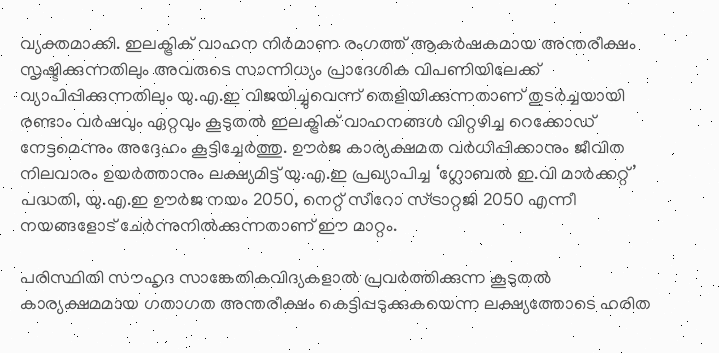വ്യക്തമാക്കി. ഇലക്ട്രിക് വാഹന നിർമാണ രംഗത്ത് ആകർഷകമായ അന്തരീക്ഷം സൃഷ്ടിക്കുന്നതിലും അവരുടെ സാന്നിധ്യം പ്രാദേശിക വിപണിയിലേക്ക് വ്യാപിപ്പിക്കുന്നതിലും യു.എ.ഇ വിജയിച്ചുവെന്ന് തെളിയിക്കുന്നതാണ് തുടർച്ചയായി രണ്ടാം വർഷവും ഏറ്റവും കൂടുതൽ ഇലക്ട്രിക് വാഹനങ്ങൾ വിറ്റഴിച്ച റെക്കോഡ് നേട്ടമെന്നും അദ്ദേഹം കൂട്ടിച്ചേർത്തു. ഊർജ കാര്യക്ഷമത വർധിപ്പിക്കാനും ജീവിത നിലവാരം ഉയർത്താനും ലക്ഷ്യമിട്ട് യു.എ.ഇ പ്രഖ്യാപിച്ച ‘ഗ്ലോബൽ ഇ.വി മാർക്കറ്റ്’ പദ്ധതി, യു.എ.ഇ ഊർജ നയം 2050, നെറ്റ് സീറോ സ്ട്രാറ്റജി 2050 എന്നീ നയങ്ങളോട് ചേർന്നുനിൽക്കുന്നതാണ് ഈ മാറ്റം.

പരിസ്ഥിതി സൗഹൃദ സാങ്കേതികവിദ്യകളാൽ പ്രവർത്തിക്കുന്ന കൂടുതൽ കാര്യക്ഷമമായ ഗതാഗത അന്തരീക്ഷം കെട്ടിപ്പടുക്കുകയെന്ന ലക്ഷ്യത്തോടെ ഹരിത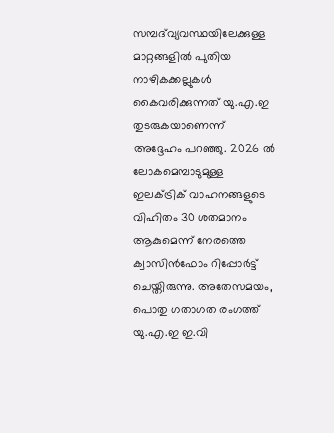സമ്പദ്‌വ്യവസ്ഥയിലേക്കുള്ള മാറ്റങ്ങളിൽ പുതിയ നാഴികക്കല്ലുകൾ കൈവരിക്കുന്നത് യു.എ.ഇ തുടരുകയാണെന്ന് അദ്ദേഹം പറഞ്ഞു. 2026 ൽ ലോകമെമ്പാടുമുള്ള ഇലക്ട്രിക് വാഹനങ്ങളുടെ വിഹിതം 30 ശതമാനം ആകുമെന്ന് നേരത്തെ ക്വാസിൻഫോം റിപ്പോർട്ട് ചെയ്തിരുന്നു. അതേസമയം, പൊതു ഗതാഗത രംഗത്ത് യു.എ.ഇ ഇ.വി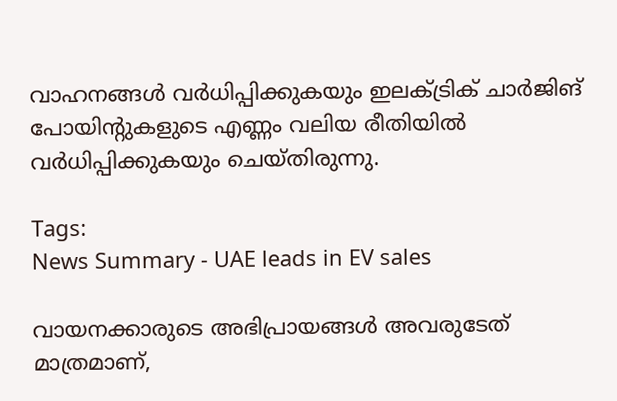വാഹനങ്ങൾ വർധിപ്പിക്കുകയും ഇലക്ട്രിക് ചാർജിങ് പോയിന്‍റുകളുടെ എണ്ണം വലിയ രീതിയിൽ വർധിപ്പിക്കുകയും ചെയ്തിരുന്നു.

Tags:
News Summary - UAE leads in EV sales

വായനക്കാരുടെ അഭിപ്രായങ്ങള്‍ അവരുടേത് മാത്രമാണ്,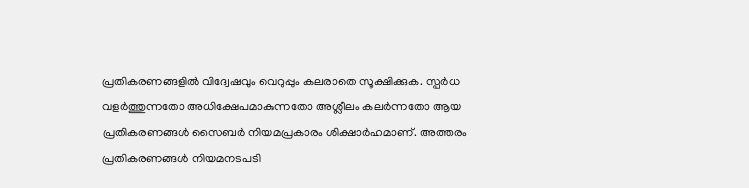പ്രതികരണങ്ങളിൽ വിദ്വേഷവും വെറുപ്പും കലരാതെ സൂക്ഷിക്കുക. സ്പർധ വളർത്തുന്നതോ അധിക്ഷേപമാകുന്നതോ അശ്ലീലം കലർന്നതോ ആയ പ്രതികരണങ്ങൾ സൈബർ നിയമപ്രകാരം ശിക്ഷാർഹമാണ്. അത്തരം പ്രതികരണങ്ങൾ നിയമനടപടി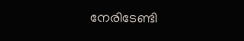നേരിടേണ്ടി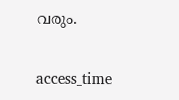വരും.

access_time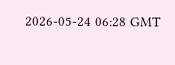2026-05-24 06:28 GMT